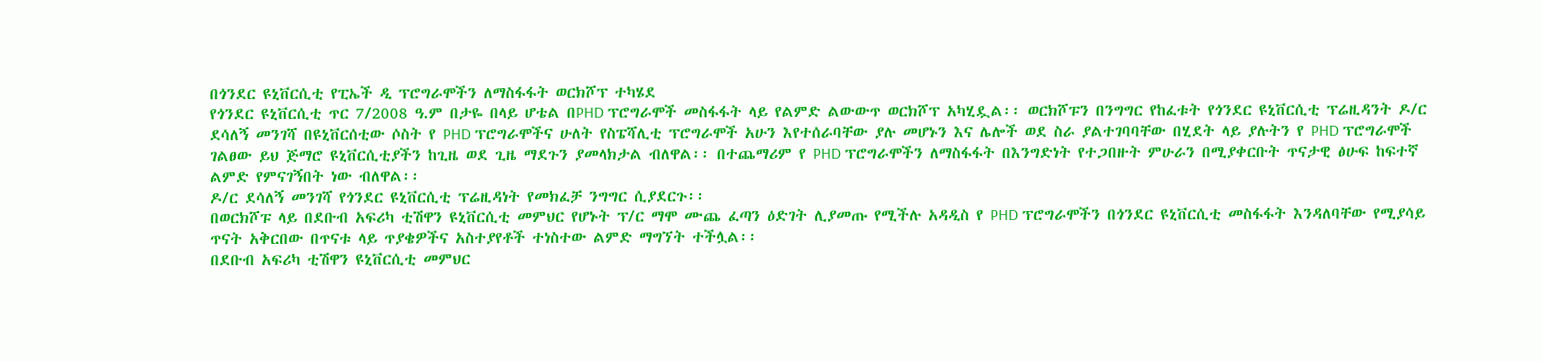በጎንደር ዩኒቨርሲቲ የፒኤች ዲ ፕሮግራሞችን ለማስፋፋት ወርክሾፕ ተካሄደ
የጎንደር ዩኒቨርሲቲ ጥር 7/2008 ዓ.ም በታዬ በላይ ሆቴል በPHD ፕሮግራሞች መስፋፋት ላይ የልምድ ልውውጥ ወርክሾፕ አካሂዷል፡፡ ወርክሾፑን በንግግር የከፈቱት የጎንደር ዩኒቨርሲቲ ፕሬዚዳንት ዶ/ር ደሳለኝ መንገሻ በዩኒቨርሰቲው ሶስት የ PHD ፕሮግራሞችና ሁለት የስፔሻሊቲ ፕሮግራሞች አሁን እየተሰራባቸው ያሉ መሆኑን እና ሌሎች ወደ ስራ ያልተገባባቸው በሂደት ላይ ያሉትን የ PHD ፕሮግራሞች ገልፀው ይህ ጅማሮ ዩኒቨርሲቲያችን ከጊዜ ወደ ጊዜ ማደጉን ያመላክታል ብለዋል፡፡ በተጨማሪም የ PHD ፕሮግራሞችን ለማስፋፋት በእንግድነት የተጋበዙት ምሁራን በሚያቀርቡት ጥናታዊ ፅሁፍ ከፍተኛ ልምድ የምናገኝበት ነው ብለዋል፡፡
ዶ/ር ደሳለኝ መንገሻ የጎንደር ዩኒቨርሲቲ ፕሬዚዳነት የመክፈቻ ንግግር ሲያደርጉ፡፡
በወርክሾፑ ላይ በደቡብ አፍሪካ ቲሽዋን ዩኒቨርሲቲ መምህር የሆኑት ፕ/ር ማሞ ሙጨ ፈጣን ዕድገት ሊያመጡ የሚችሉ አዳዲስ የ PHD ፕሮግራሞችን በጎንደር ዩኒቨርሲቲ መስፋፋት እንዳለባቸው የሚያሳይ ጥናት አቅርበው በጥናቱ ላይ ጥያቄዎችና አስተያየቶች ተነስተው ልምድ ማግኘት ተችሏል፡፡
በደቡብ አፍሪካ ቲሽዋን ዩኒቨርሲቲ መምህር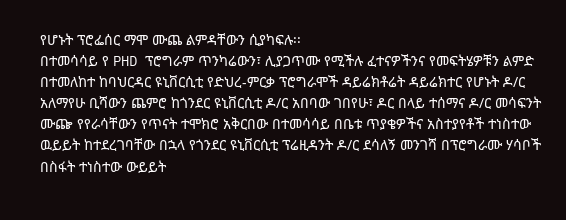የሆኑት ፕሮፌሰር ማሞ ሙጨ ልምዳቸውን ሲያካፍሉ፡፡
በተመሳሳይ የ PHD ፕሮግራም ጥንካሬውን፣ ሊያጋጥሙ የሚችሉ ፈተናዎችንና የመፍትሄዎቹን ልምድ በተመለከተ ከባህርዳር ዩኒቨርሲቲ የድህረ-ምርቃ ፕሮግራሞች ዳይሬክቶሬት ዳይሬክተር የሆኑት ዶ/ር አለማየሁ ቢሻውን ጨምሮ ከጎንደር ዩኒቨርሲቲ ዶ/ር አበባው ገበየሁ፣ ዶር በላይ ተሰማና ዶ/ር መሳፍንት ሙጬ የየራሳቸውን የጥናት ተሞክሮ አቅርበው በተመሳሳይ በቤቱ ጥያቄዎችና አስተያየቶች ተነስተው ዉይይት ከተደረገባቸው በኋላ የጎንደር ዩኒቨርሲቲ ፕሬዚዳንት ዶ/ር ደሳለኝ መንገሻ በፕሮግራሙ ሃሳቦች በስፋት ተነስተው ውይይት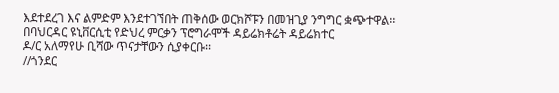እደተደረገ እና ልምድም እንደተገኘበት ጠቅሰው ወርክሾፑን በመዝጊያ ንግግር ቋጭተዋል፡፡
በባህርዳር ዩኒቨርሲቲ የድህረ ምርቃን ፕሮግራሞች ዳይሬክቶሬት ዳይሬክተር
ዶ/ር አለማየሁ ቢሻው ጥናታቸውን ሲያቀርቡ፡፡
//ጎንደር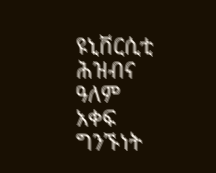ዩኒቨርሲቲ ሕዝብና ዓለም አቀፍ ግንኙነት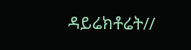ዳይሬክቶሬት//